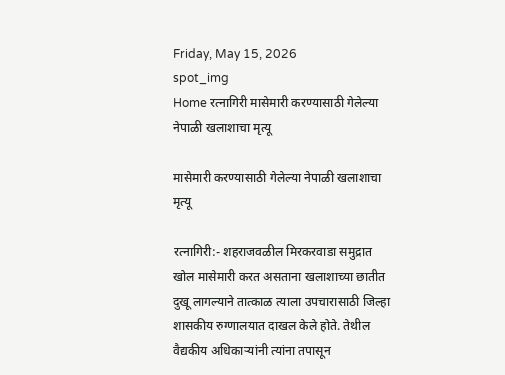Friday, May 15, 2026
spot_img
Home रत्नागिरी मासेमारी करण्यासाठी गेलेल्या नेपाळी खलाशाचा मृत्यू

मासेमारी करण्यासाठी गेलेल्या नेपाळी खलाशाचा मृत्यू

रत्नागिरी:- शहराजवळील मिरकरवाडा समुद्रात खोल मासेमारी करत असताना खलाशाच्या छातीत दुखू लागल्याने तात्काळ त्याला उपचारासाठी जिल्हा शासकीय रुग्णालयात दाखल केले होते. तेथील वैद्यकीय अधिकाऱ्यांनी त्यांना तपासून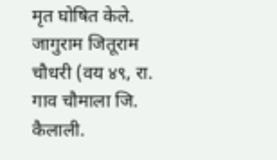मृत घोषित केले. जागुराम जितूराम चौधरी (वय ४९, रा. गाव चौमाला जि. कैलाली.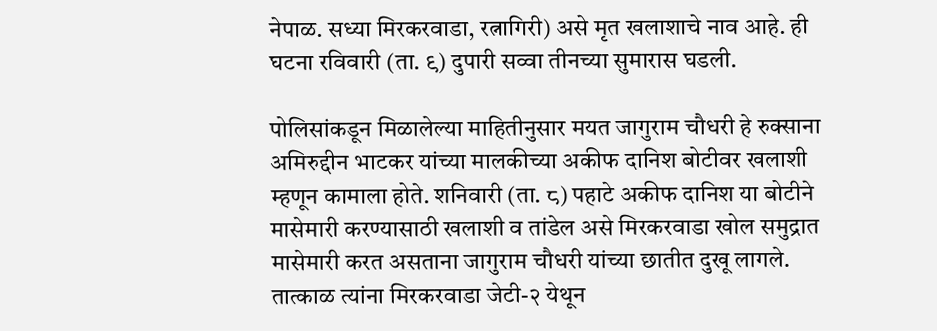नेपाळ. सध्या मिरकरवाडा, रत्नागिरी) असे मृत खलाशाचे नाव आहे. ही घटना रविवारी (ता. ९) दुपारी सव्वा तीनच्या सुमारास घडली.

पोलिसांकडून मिळालेल्या माहितीनुसार मयत जागुराम चौधरी हे रुक्साना अमिरुद्दीन भाटकर यांच्या मालकीच्या अकीफ दानिश बोटीवर खलाशी म्हणून कामाला होते. शनिवारी (ता. ८) पहाटे अकीफ दानिश या बोटीने मासेमारी करण्यासाठी खलाशी व तांडेल असे मिरकरवाडा खोल समुद्रात मासेमारी करत असताना जागुराम चौधरी यांच्या छातीत दुखू लागले. तात्काळ त्यांना मिरकरवाडा जेटी-२ येथून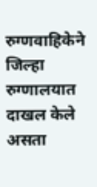रुग्णवाहिकेने जिल्हा रुग्णालयात दाखल केले असता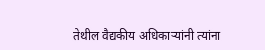तेथील वैद्यकीय अधिकाऱ्यांनी त्यांना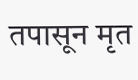तपासून मृत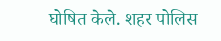घोषित केले. शहर पोलिस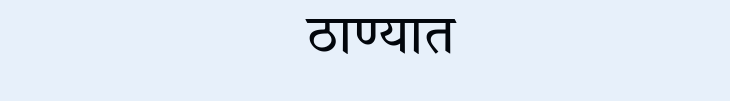ठाण्यात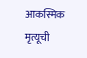आकस्मिक मृत्यूची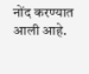नोंद करण्यात आली आहे.